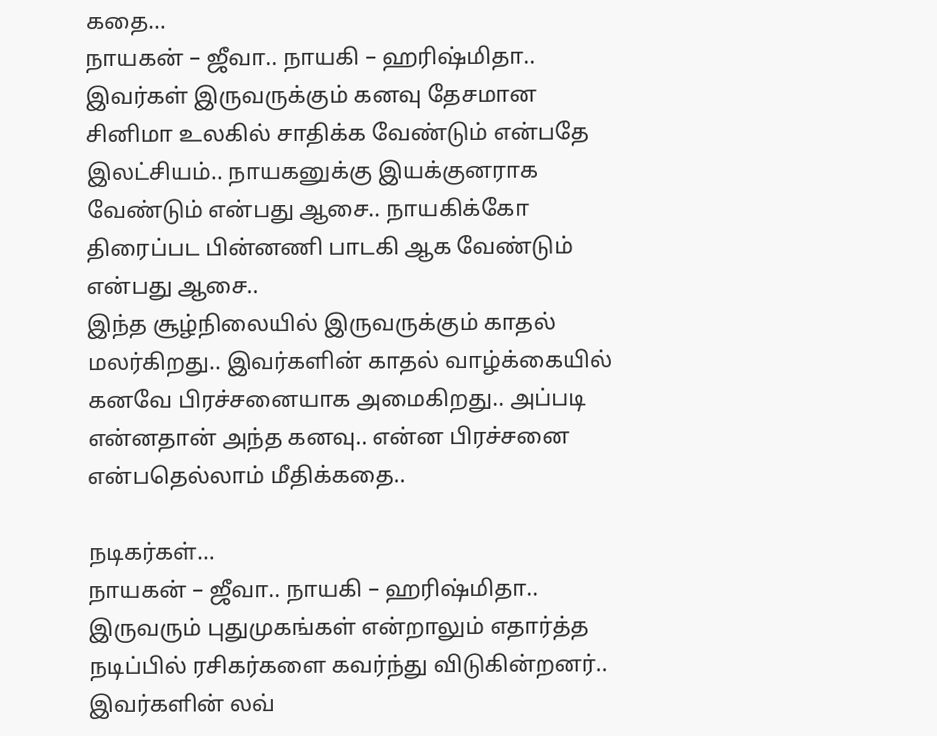கதை…
நாயகன் – ஜீவா.. நாயகி – ஹரிஷ்மிதா..
இவர்கள் இருவருக்கும் கனவு தேசமான சினிமா உலகில் சாதிக்க வேண்டும் என்பதே இலட்சியம்.. நாயகனுக்கு இயக்குனராக வேண்டும் என்பது ஆசை.. நாயகிக்கோ திரைப்பட பின்னணி பாடகி ஆக வேண்டும் என்பது ஆசை..
இந்த சூழ்நிலையில் இருவருக்கும் காதல் மலர்கிறது.. இவர்களின் காதல் வாழ்க்கையில் கனவே பிரச்சனையாக அமைகிறது.. அப்படி என்னதான் அந்த கனவு.. என்ன பிரச்சனை என்பதெல்லாம் மீதிக்கதை..

நடிகர்கள்…
நாயகன் – ஜீவா.. நாயகி – ஹரிஷ்மிதா..
இருவரும் புதுமுகங்கள் என்றாலும் எதார்த்த நடிப்பில் ரசிகர்களை கவர்ந்து விடுகின்றனர்.. இவர்களின் லவ்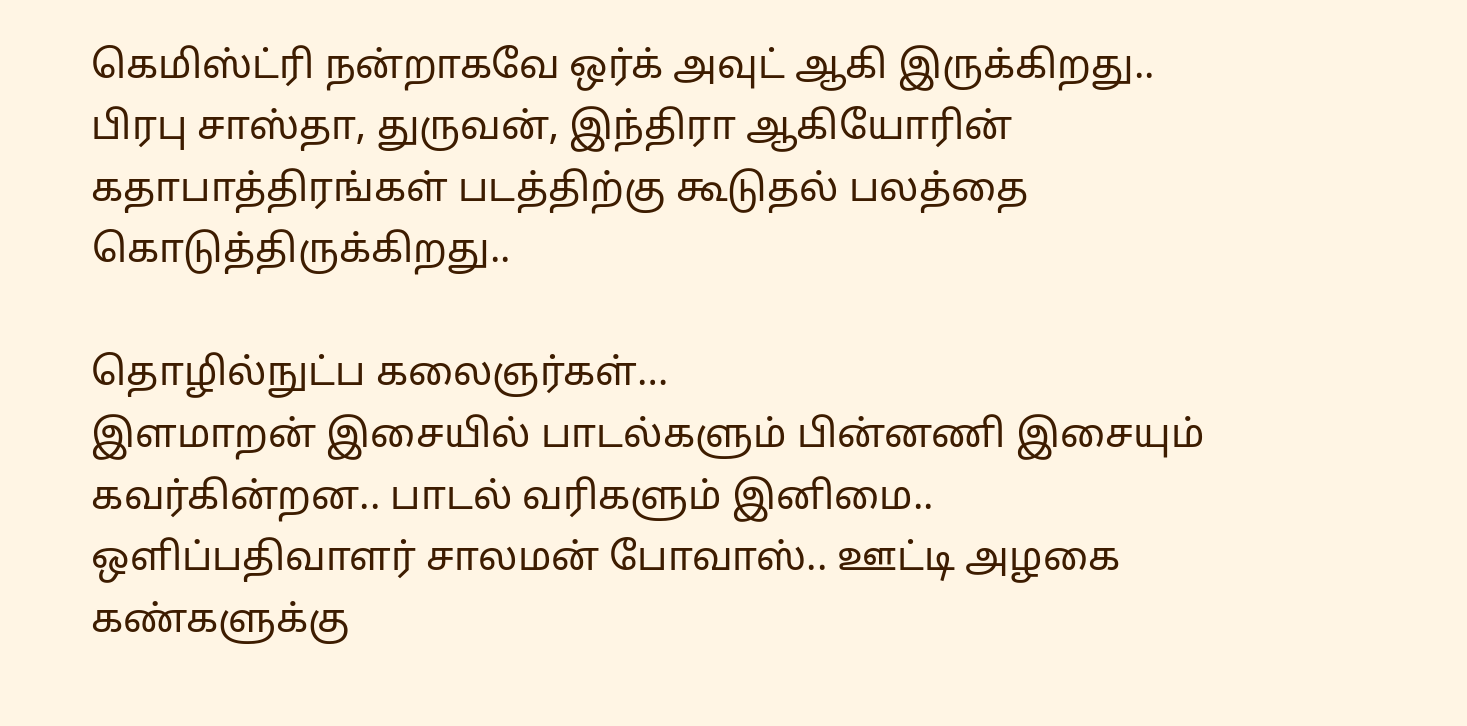கெமிஸ்ட்ரி நன்றாகவே ஒர்க் அவுட் ஆகி இருக்கிறது..
பிரபு சாஸ்தா, துருவன், இந்திரா ஆகியோரின் கதாபாத்திரங்கள் படத்திற்கு கூடுதல் பலத்தை கொடுத்திருக்கிறது..

தொழில்நுட்ப கலைஞர்கள்…
இளமாறன் இசையில் பாடல்களும் பின்னணி இசையும் கவர்கின்றன.. பாடல் வரிகளும் இனிமை..
ஒளிப்பதிவாளர் சாலமன் போவாஸ்.. ஊட்டி அழகை கண்களுக்கு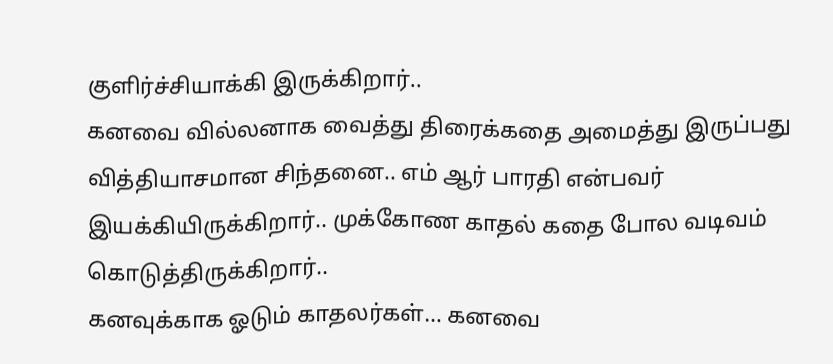குளிர்ச்சியாக்கி இருக்கிறார்..
கனவை வில்லனாக வைத்து திரைக்கதை அமைத்து இருப்பது வித்தியாசமான சிந்தனை.. எம் ஆர் பாரதி என்பவர் இயக்கியிருக்கிறார்.. முக்கோண காதல் கதை போல வடிவம் கொடுத்திருக்கிறார்..
கனவுக்காக ஓடும் காதலர்கள்… கனவை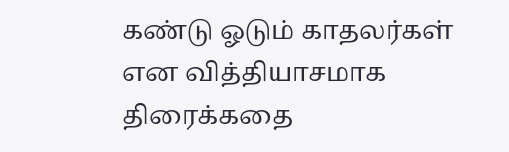கண்டு ஓடும் காதலர்கள் என வித்தியாசமாக திரைக்கதை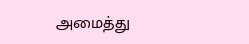அமைத்து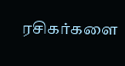ரசிகர்களை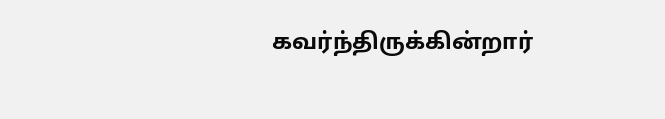கவர்ந்திருக்கின்றார்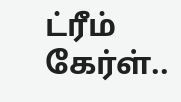ட்ரீம் கேர்ள்..